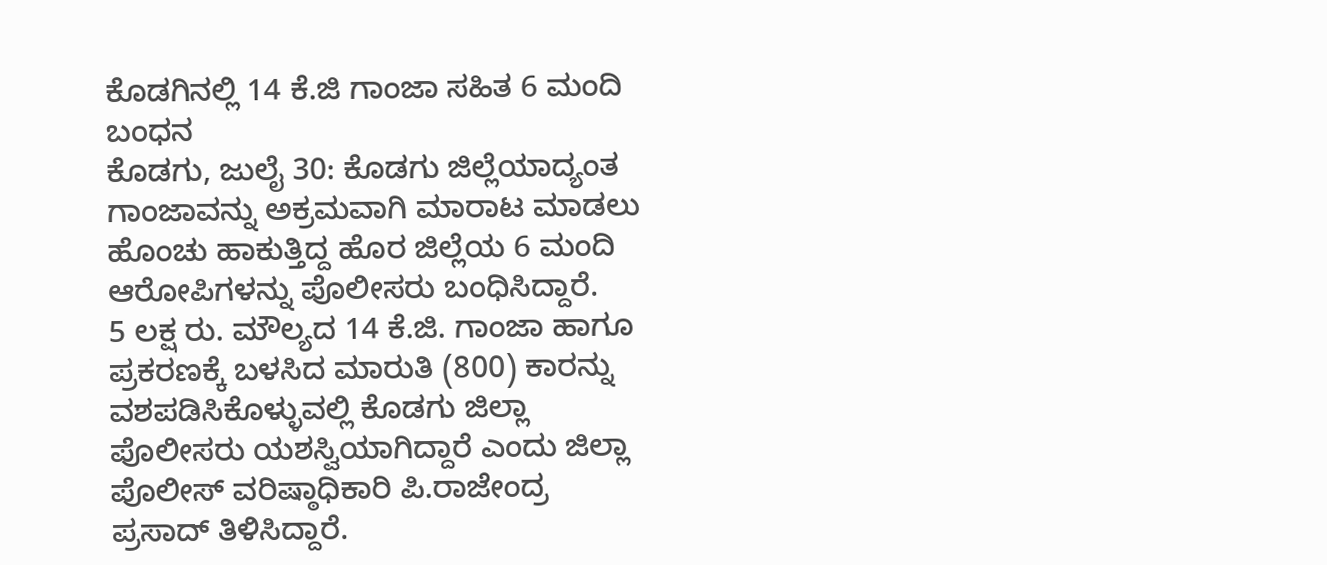ಕೊಡಗಿನಲ್ಲಿ 14 ಕೆ.ಜಿ ಗಾಂಜಾ ಸಹಿತ 6 ಮಂದಿ ಬಂಧನ
ಕೊಡಗು, ಜುಲೈ 30: ಕೊಡಗು ಜಿಲ್ಲೆಯಾದ್ಯಂತ ಗಾಂಜಾವನ್ನು ಅಕ್ರಮವಾಗಿ ಮಾರಾಟ ಮಾಡಲು ಹೊಂಚು ಹಾಕುತ್ತಿದ್ದ ಹೊರ ಜಿಲ್ಲೆಯ 6 ಮಂದಿ ಆರೋಪಿಗಳನ್ನು ಪೊಲೀಸರು ಬಂಧಿಸಿದ್ದಾರೆ.
5 ಲಕ್ಷ ರು. ಮೌಲ್ಯದ 14 ಕೆ.ಜಿ. ಗಾಂಜಾ ಹಾಗೂ ಪ್ರಕರಣಕ್ಕೆ ಬಳಸಿದ ಮಾರುತಿ (800) ಕಾರನ್ನು ವಶಪಡಿಸಿಕೊಳ್ಳುವಲ್ಲಿ ಕೊಡಗು ಜಿಲ್ಲಾ ಪೊಲೀಸರು ಯಶಸ್ವಿಯಾಗಿದ್ದಾರೆ ಎಂದು ಜಿಲ್ಲಾ ಪೊಲೀಸ್ ವರಿಷ್ಠಾಧಿಕಾರಿ ಪಿ.ರಾಜೇಂದ್ರ ಪ್ರಸಾದ್ ತಿಳಿಸಿದ್ದಾರೆ.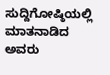ಸುದ್ದಿಗೋಷ್ಠಿಯಲ್ಲಿ ಮಾತನಾಡಿದ ಅವರು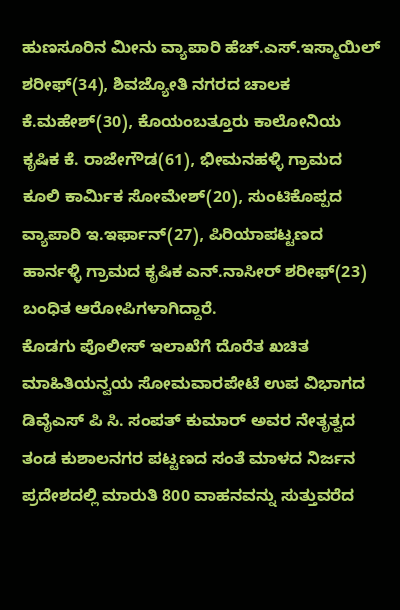ಹುಣಸೂರಿನ ಮೀನು ವ್ಯಾಪಾರಿ ಹೆಚ್.ಎಸ್.ಇಸ್ಮಾಯಿಲ್ ಶರೀಫ್(34), ಶಿವಜ್ಯೋತಿ ನಗರದ ಚಾಲಕ ಕೆ.ಮಹೇಶ್(30), ಕೊಯಂಬತ್ತೂರು ಕಾಲೋನಿಯ ಕೃಷಿಕ ಕೆ. ರಾಜೇಗೌಡ(61), ಭೀಮನಹಳ್ಳಿ ಗ್ರಾಮದ ಕೂಲಿ ಕಾರ್ಮಿಕ ಸೋಮೇಶ್(20), ಸುಂಟಿಕೊಪ್ಪದ ವ್ಯಾಪಾರಿ ಇ.ಇರ್ಫಾನ್(27), ಪಿರಿಯಾಪಟ್ಟಣದ ಹಾರ್ನಳ್ಳಿ ಗ್ರಾಮದ ಕೃಷಿಕ ಎನ್.ನಾಸೀರ್ ಶರೀಫ್(23) ಬಂಧಿತ ಆರೋಪಿಗಳಾಗಿದ್ದಾರೆ.
ಕೊಡಗು ಪೊಲೀಸ್ ಇಲಾಖೆಗೆ ದೊರೆತ ಖಚಿತ ಮಾಹಿತಿಯನ್ವಯ ಸೋಮವಾರಪೇಟೆ ಉಪ ವಿಭಾಗದ ಡಿವೈಎಸ್ ಪಿ ಸಿ. ಸಂಪತ್ ಕುಮಾರ್ ಅವರ ನೇತೃತ್ವದ ತಂಡ ಕುಶಾಲನಗರ ಪಟ್ಟಣದ ಸಂತೆ ಮಾಳದ ನಿರ್ಜನ ಪ್ರದೇಶದಲ್ಲಿ ಮಾರುತಿ 800 ವಾಹನವನ್ನು ಸುತ್ತುವರೆದ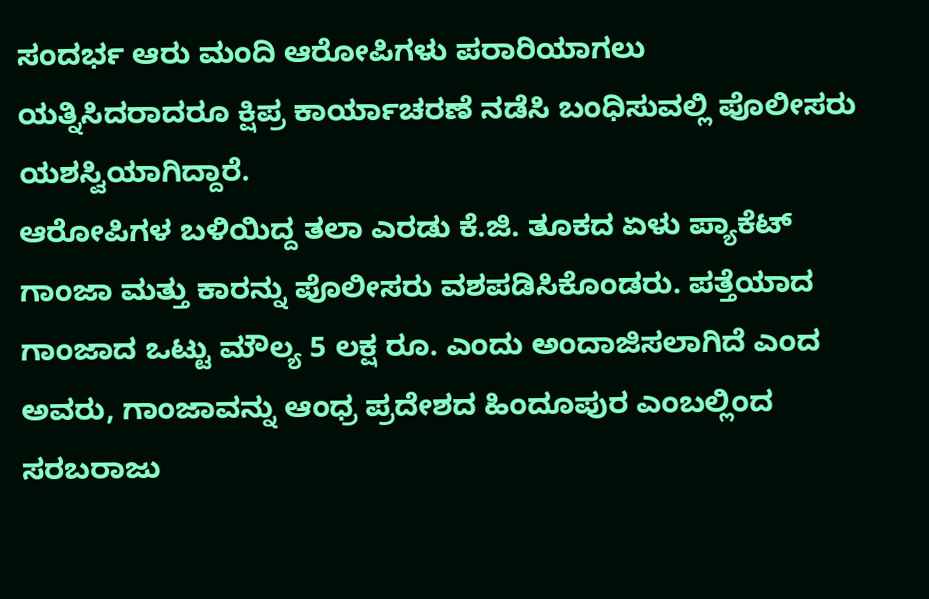ಸಂದರ್ಭ ಆರು ಮಂದಿ ಆರೋಪಿಗಳು ಪರಾರಿಯಾಗಲು ಯತ್ನಿಸಿದರಾದರೂ ಕ್ಷಿಪ್ರ ಕಾರ್ಯಾಚರಣೆ ನಡೆಸಿ ಬಂಧಿಸುವಲ್ಲಿ ಪೊಲೀಸರು ಯಶಸ್ವಿಯಾಗಿದ್ದಾರೆ.
ಆರೋಪಿಗಳ ಬಳಿಯಿದ್ದ ತಲಾ ಎರಡು ಕೆ.ಜಿ. ತೂಕದ ಏಳು ಪ್ಯಾಕೆಟ್ ಗಾಂಜಾ ಮತ್ತು ಕಾರನ್ನು ಪೊಲೀಸರು ವಶಪಡಿಸಿಕೊಂಡರು. ಪತ್ತೆಯಾದ ಗಾಂಜಾದ ಒಟ್ಟು ಮೌಲ್ಯ 5 ಲಕ್ಷ ರೂ. ಎಂದು ಅಂದಾಜಿಸಲಾಗಿದೆ ಎಂದ ಅವರು, ಗಾಂಜಾವನ್ನು ಆಂಧ್ರ ಪ್ರದೇಶದ ಹಿಂದೂಪುರ ಎಂಬಲ್ಲಿಂದ ಸರಬರಾಜು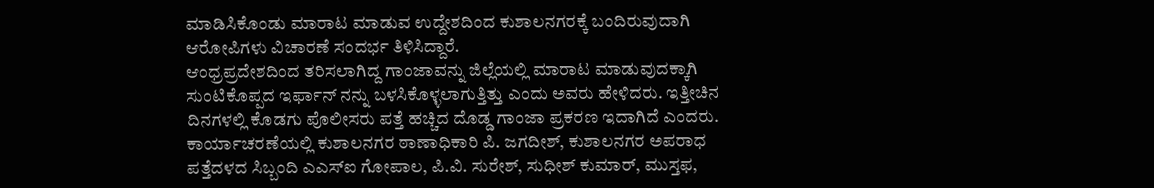ಮಾಡಿಸಿಕೊಂಡು ಮಾರಾಟ ಮಾಡುವ ಉದ್ದೇಶದಿಂದ ಕುಶಾಲನಗರಕ್ಕೆ ಬಂದಿರುವುದಾಗಿ ಆರೋಪಿಗಳು ವಿಚಾರಣೆ ಸಂದರ್ಭ ತಿಳಿಸಿದ್ದಾರೆ.
ಆಂಧ್ರಪ್ರದೇಶದಿಂದ ತರಿಸಲಾಗಿದ್ದ ಗಾಂಜಾವನ್ನು ಜಿಲ್ಲೆಯಲ್ಲಿ ಮಾರಾಟ ಮಾಡುವುದಕ್ಕಾಗಿ ಸುಂಟಿಕೊಪ್ಪದ ಇರ್ಫಾನ್ ನನ್ನು ಬಳಸಿಕೊಳ್ಳಲಾಗುತ್ತಿತ್ತು ಎಂದು ಅವರು ಹೇಳಿದರು. ಇತ್ತೀಚಿನ ದಿನಗಳಲ್ಲಿ ಕೊಡಗು ಪೊಲೀಸರು ಪತ್ತೆ ಹಚ್ಚಿದ ದೊಡ್ಡ ಗಾಂಜಾ ಪ್ರಕರಣ ಇದಾಗಿದೆ ಎಂದರು.
ಕಾರ್ಯಾಚರಣೆಯಲ್ಲಿ ಕುಶಾಲನಗರ ಠಾಣಾಧಿಕಾರಿ ಪಿ. ಜಗದೀಶ್, ಕುಶಾಲನಗರ ಅಪರಾಧ ಪತ್ತೆದಳದ ಸಿಬ್ಬಂದಿ ಎಎಸ್ಐ ಗೋಪಾಲ, ಪಿ.ವಿ. ಸುರೇಶ್, ಸುಧೀಶ್ ಕುಮಾರ್, ಮುಸ್ತಫ,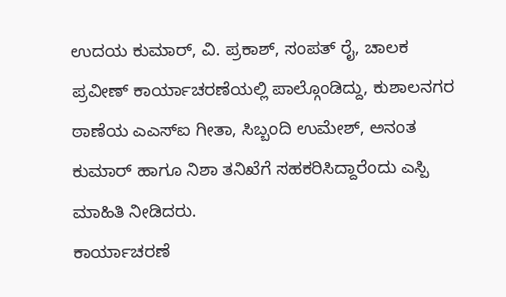ಉದಯ ಕುಮಾರ್, ವಿ. ಪ್ರಕಾಶ್, ಸಂಪತ್ ರೈ, ಚಾಲಕ ಪ್ರವೀಣ್ ಕಾರ್ಯಾಚರಣೆಯಲ್ಲಿ ಪಾಲ್ಗೊಂಡಿದ್ದು, ಕುಶಾಲನಗರ ಠಾಣೆಯ ಎಎಸ್ಐ ಗೀತಾ, ಸಿಬ್ಬಂದಿ ಉಮೇಶ್, ಅನಂತ ಕುಮಾರ್ ಹಾಗೂ ನಿಶಾ ತನಿಖೆಗೆ ಸಹಕರಿಸಿದ್ದಾರೆಂದು ಎಸ್ಪಿ ಮಾಹಿತಿ ನೀಡಿದರು.
ಕಾರ್ಯಾಚರಣೆ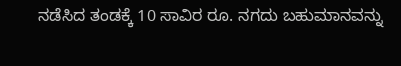ನಡೆಸಿದ ತಂಡಕ್ಕೆ 10 ಸಾವಿರ ರೂ. ನಗದು ಬಹುಮಾನವನ್ನು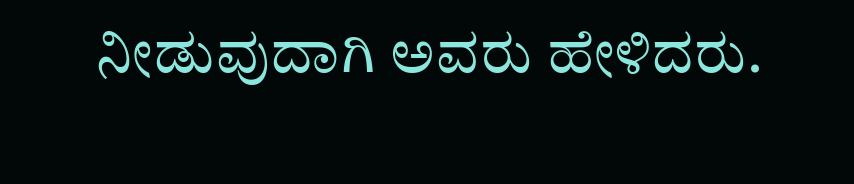ನೀಡುವುದಾಗಿ ಅವರು ಹೇಳಿದರು.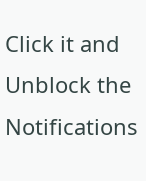Click it and Unblock the Notifications